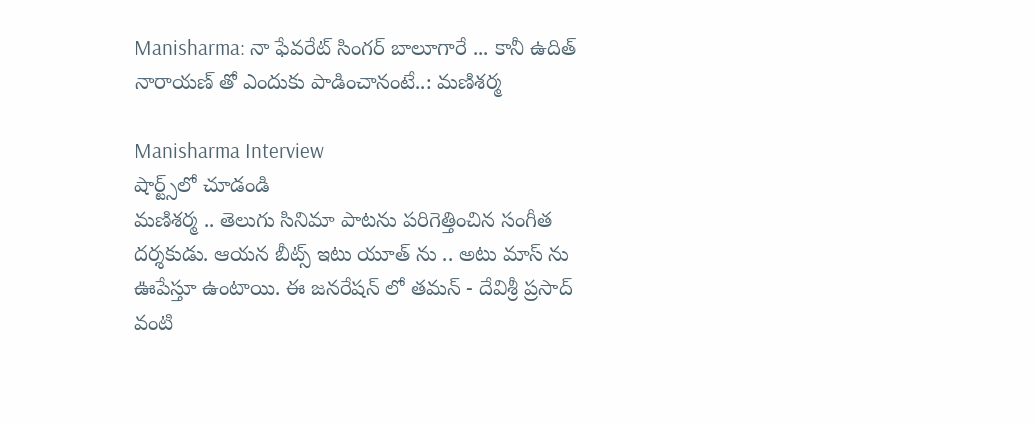Manisharma: నా ఫేవరేట్ సింగర్ బాలూగారే ... కానీ ఉదిత్ నారాయణ్ తో ఎందుకు పాడించానంటే..: మణిశర్మ

Manisharma Interview
షార్ట్స్‌లో చూడండి
మణిశర్మ .. తెలుగు సినిమా పాటను పరిగెత్తించిన సంగీత దర్శకుడు. ఆయన బీట్స్ ఇటు యూత్ ను .. అటు మాస్ ను ఊపేస్తూ ఉంటాయి. ఈ జనరేషన్ లో తమన్ - దేవిశ్రీ ప్రసాద్ వంటి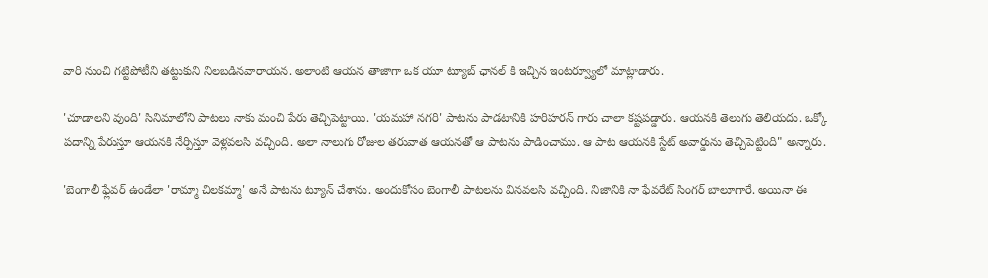వారి నుంచి గట్టిపోటీని తట్టుకుని నిలబడినవారాయన. అలాంటి ఆయన తాజాగా ఒక యూ ట్యూబ్ ఛానల్ కి ఇచ్చిన ఇంటర్వ్యూలో మాట్లాడారు.

'చూడాలని వుంది' సినిమాలోని పాటలు నాకు మంచి పేరు తెచ్చిపెట్టాయి. 'యమహా నగరి' పాటను పాడటానికి హరిహరన్ గారు చాలా కష్టపడ్డారు. ఆయనకి తెలుగు తెలియదు. ఒక్కో పదాన్ని పేరుస్తూ ఆయనకి నేర్పిస్తూ వెళ్లవలసి వచ్చింది. అలా నాలుగు రోజుల తరువాత ఆయనతో ఆ పాటను పాడించాము. ఆ పాట ఆయనకి స్టేట్ అవార్డును తెచ్చిపెట్టింది" అన్నారు.

'బెంగాలీ ఫ్లేవర్ ఉండేలా 'రామ్మా చిలకమ్మా' అనే పాటను ట్యూన్ చేశాను. అందుకోసం బెంగాలీ పాటలను వినవలసి వచ్చింది. నిజానికి నా ఫేవరేట్ సింగర్ బాలూగారే. అయినా ఈ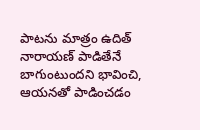పాటను మాత్రం ఉదిత్ నారాయణ్ పాడితేనే బాగుంటుందని భావించి, ఆయనతో పాడించడం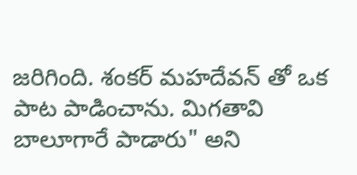జరిగింది. శంకర్ మహదేవన్ తో ఒక పాట పాడించాను. మిగతావి బాలూగారే పాడారు" అని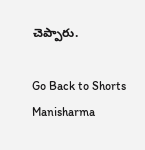చెప్పారు.

Go Back to Shorts
Manisharma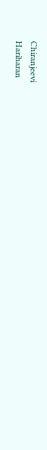Chiranjeevi
Hariharan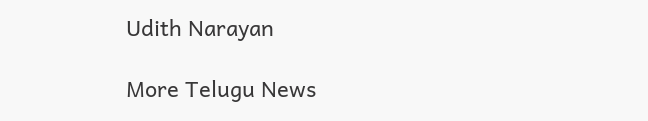Udith Narayan

More Telugu News